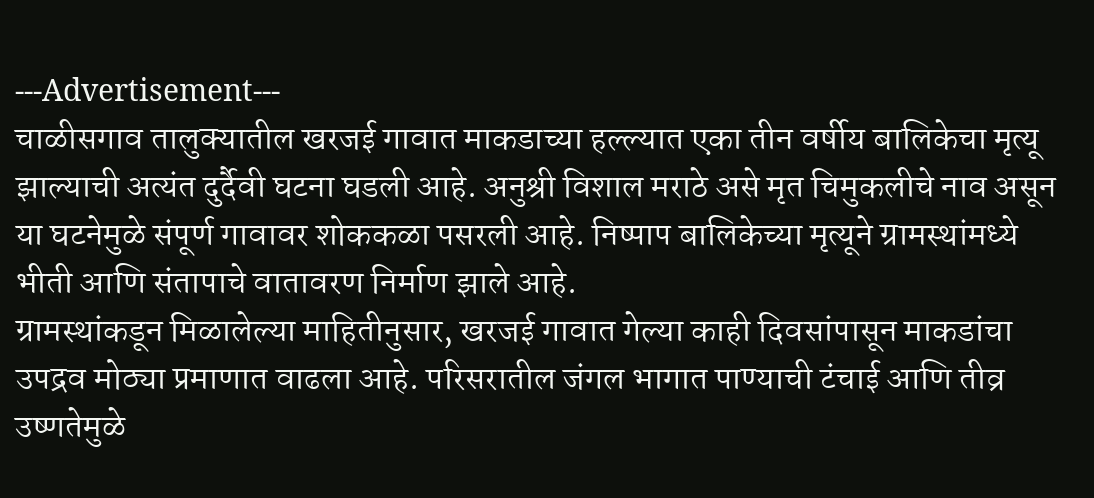---Advertisement---
चाळीसगाव तालुक्यातील खरजई गावात माकडाच्या हल्ल्यात एका तीन वर्षीय बालिकेचा मृत्यू झाल्याची अत्यंत दुर्दैवी घटना घडली आहे. अनुश्री विशाल मराठे असे मृत चिमुकलीचे नाव असून या घटनेमुळे संपूर्ण गावावर शोककळा पसरली आहे. निष्पाप बालिकेच्या मृत्यूने ग्रामस्थांमध्ये भीती आणि संतापाचे वातावरण निर्माण झाले आहे.
ग्रामस्थांकडून मिळालेल्या माहितीनुसार, खरजई गावात गेल्या काही दिवसांपासून माकडांचा उपद्रव मोठ्या प्रमाणात वाढला आहे. परिसरातील जंगल भागात पाण्याची टंचाई आणि तीव्र उष्णतेमुळे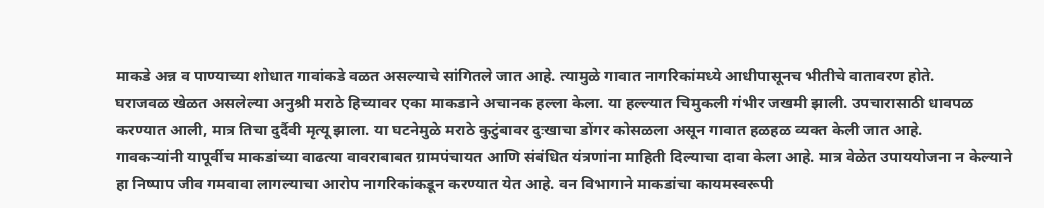माकडे अन्न व पाण्याच्या शोधात गावांकडे वळत असल्याचे सांगितले जात आहे. त्यामुळे गावात नागरिकांमध्ये आधीपासूनच भीतीचे वातावरण होते.
घराजवळ खेळत असलेल्या अनुश्री मराठे हिच्यावर एका माकडाने अचानक हल्ला केला. या हल्ल्यात चिमुकली गंभीर जखमी झाली. उपचारासाठी धावपळ करण्यात आली, मात्र तिचा दुर्दैवी मृत्यू झाला. या घटनेमुळे मराठे कुटुंबावर दुःखाचा डोंगर कोसळला असून गावात हळहळ व्यक्त केली जात आहे.
गावकऱ्यांनी यापूर्वीच माकडांच्या वाढत्या वावराबाबत ग्रामपंचायत आणि संबंधित यंत्रणांना माहिती दिल्याचा दावा केला आहे. मात्र वेळेत उपाययोजना न केल्याने हा निष्पाप जीव गमवावा लागल्याचा आरोप नागरिकांकडून करण्यात येत आहे. वन विभागाने माकडांचा कायमस्वरूपी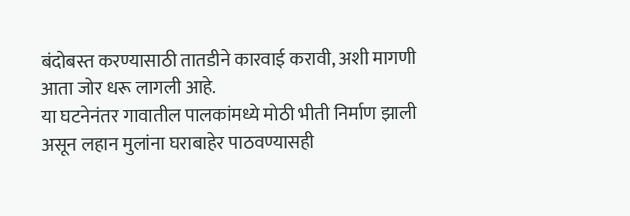बंदोबस्त करण्यासाठी तातडीने कारवाई करावी, अशी मागणी आता जोर धरू लागली आहे.
या घटनेनंतर गावातील पालकांमध्ये मोठी भीती निर्माण झाली असून लहान मुलांना घराबाहेर पाठवण्यासही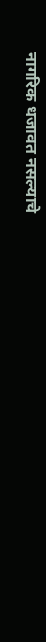नागरिक धजावत नसल्याचे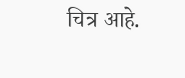चित्र आहे.